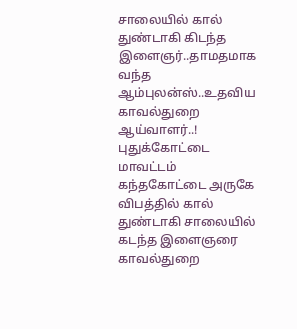சாலையில் கால் துண்டாகி கிடந்த இளைஞர்..தாமதமாக வந்த ஆம்புலன்ஸ்..உதவிய காவல்துறை ஆய்வாளர்..!
புதுக்கோட்டை மாவட்டம் கந்தகோட்டை அருகே விபத்தில் கால் துண்டாகி சாலையில் கடந்த இளைஞரை காவல்துறை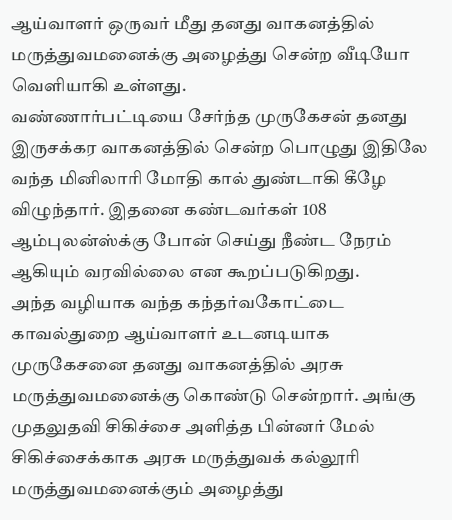ஆய்வாளர் ஒருவர் மீது தனது வாகனத்தில் மருத்துவமனைக்கு அழைத்து சென்ற வீடியோ வெளியாகி உள்ளது.
வண்ணார்பட்டியை சேர்ந்த முருகேசன் தனது இருசக்கர வாகனத்தில் சென்ற பொழுது இதிலே வந்த மினிலாரி மோதி கால் துண்டாகி கீழே விழுந்தார். இதனை கண்டவர்கள் 108 ஆம்புலன்ஸ்க்கு போன் செய்து நீண்ட நேரம் ஆகியும் வரவில்லை என கூறப்படுகிறது.
அந்த வழியாக வந்த கந்தர்வகோட்டை காவல்துறை ஆய்வாளர் உடனடியாக முருகேசனை தனது வாகனத்தில் அரசு மருத்துவமனைக்கு கொண்டு சென்றார். அங்கு முதலுதவி சிகிச்சை அளித்த பின்னர் மேல் சிகிச்சைக்காக அரசு மருத்துவக் கல்லூரி மருத்துவமனைக்கும் அழைத்து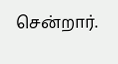சென்றார்.